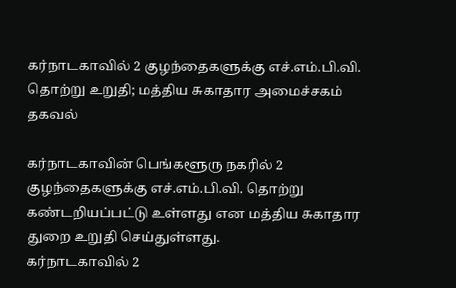கர்நாடகாவில் 2 குழந்தைகளுக்கு எச்.எம்.பி.வி. தொற்று உறுதி; மத்திய சுகாதார அமைச்சகம் தகவல்

கர்நாடகாவின் பெங்களூரு நகரில் 2 குழந்தைகளுக்கு எச்.எம்.பி.வி. தொற்று கண்டறியப்பட்டு உள்ளது என மத்திய சுகாதார துறை உறுதி செய்துள்ளது.
கர்நாடகாவில் 2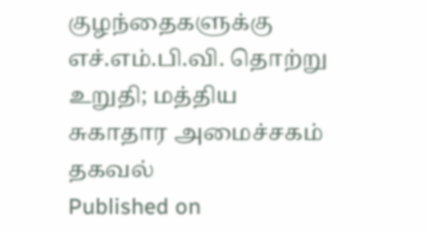குழந்தைகளுக்கு எச்.எம்.பி.வி. தொற்று உறுதி; மத்திய சுகாதார அமைச்சகம் தகவல்
Published on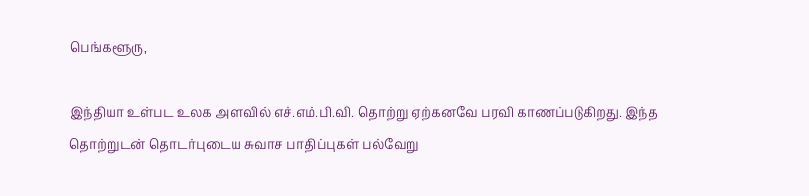பெங்களூரு,

இந்தியா உள்பட உலக அளவில் எச்.எம்.பி.வி. தொற்று ஏற்கனவே பரவி காணப்படுகிறது. இந்த தொற்றுடன் தொடர்புடைய சுவாச பாதிப்புகள் பல்வேறு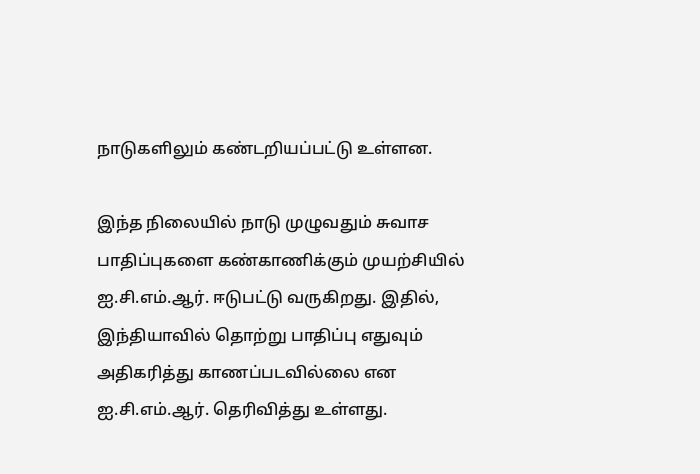நாடுகளிலும் கண்டறியப்பட்டு உள்ளன.

இந்த நிலையில் நாடு முழுவதும் சுவாச பாதிப்புகளை கண்காணிக்கும் முயற்சியில் ஐ.சி.எம்.ஆர். ஈடுபட்டு வருகிறது. இதில், இந்தியாவில் தொற்று பாதிப்பு எதுவும் அதிகரித்து காணப்படவில்லை என ஐ.சி.எம்.ஆர். தெரிவித்து உள்ளது.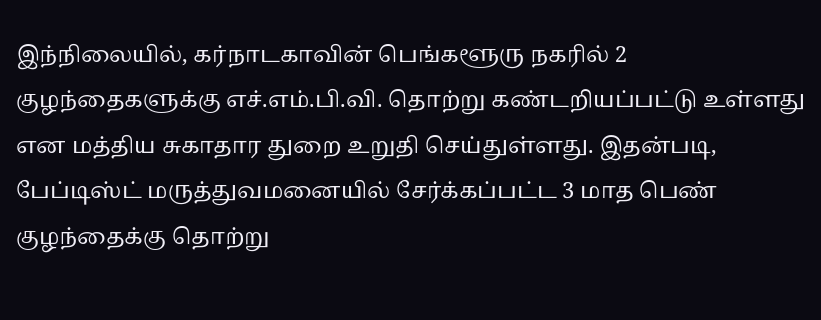இந்நிலையில், கர்நாடகாவின் பெங்களூரு நகரில் 2 குழந்தைகளுக்கு எச்.எம்.பி.வி. தொற்று கண்டறியப்பட்டு உள்ளது என மத்திய சுகாதார துறை உறுதி செய்துள்ளது. இதன்படி, பேப்டிஸ்ட் மருத்துவமனையில் சேர்க்கப்பட்ட 3 மாத பெண் குழந்தைக்கு தொற்று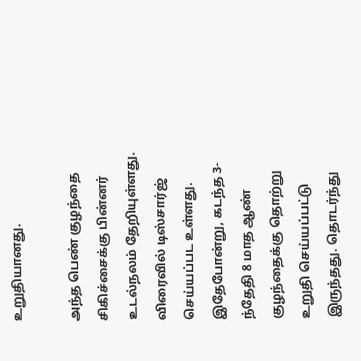உறுதியானது.

அந்த பெண் குழந்தை சிகிச்சைக்கு பின்னர் உடல்நலம் தேறியுள்ளது. விரைவில் டிஸ்சார்ஜ் செய்யப்பட உள்ளது. இதேபோன்று, கடந்த 3-ந்தேதி 8 மாத ஆண் குழந்தைக்கு தொற்று உறுதி செய்யப்பட்டு இருந்தது. தொடர்ந்து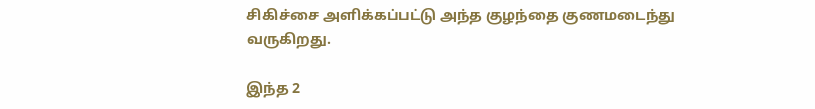சிகிச்சை அளிக்கப்பட்டு அந்த குழந்தை குணமடைந்து வருகிறது.

இந்த 2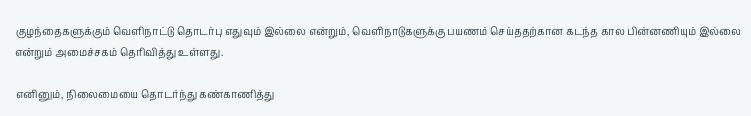குழந்தைகளுக்கும் வெளிநாட்டு தொடர்பு எதுவும் இல்லை என்றும், வெளிநாடுகளுக்கு பயணம் செய்ததற்கான கடந்த கால பின்னணியும் இல்லை என்றும் அமைச்சகம் தெரிவித்து உள்ளது.

எனினும், நிலைமையை தொடர்ந்து கண்காணித்து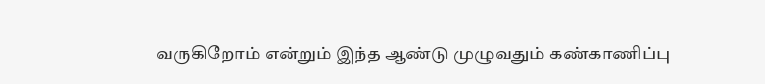வருகிறோம் என்றும் இந்த ஆண்டு முழுவதும் கண்காணிப்பு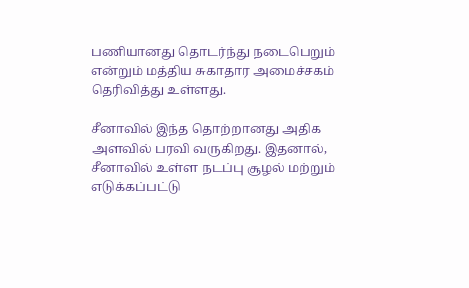பணியானது தொடர்ந்து நடைபெறும் என்றும் மத்திய சுகாதார அமைச்சகம் தெரிவித்து உள்ளது.

சீனாவில் இந்த தொற்றானது அதிக அளவில் பரவி வருகிறது. இதனால், சீனாவில் உள்ள நடப்பு சூழல் மற்றும் எடுக்கப்பட்டு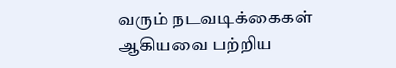வரும் நடவடிக்கைகள் ஆகியவை பற்றிய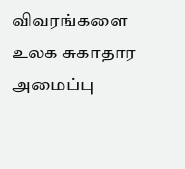விவரங்களை உலக சுகாதார அமைப்பு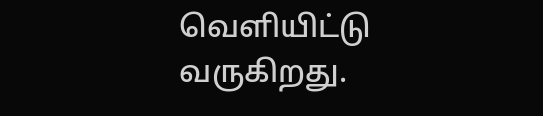வெளியிட்டு வருகிறது.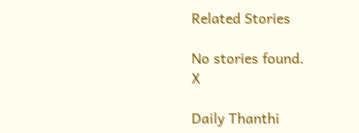Related Stories

No stories found.
X

Daily Thanthi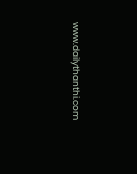www.dailythanthi.com